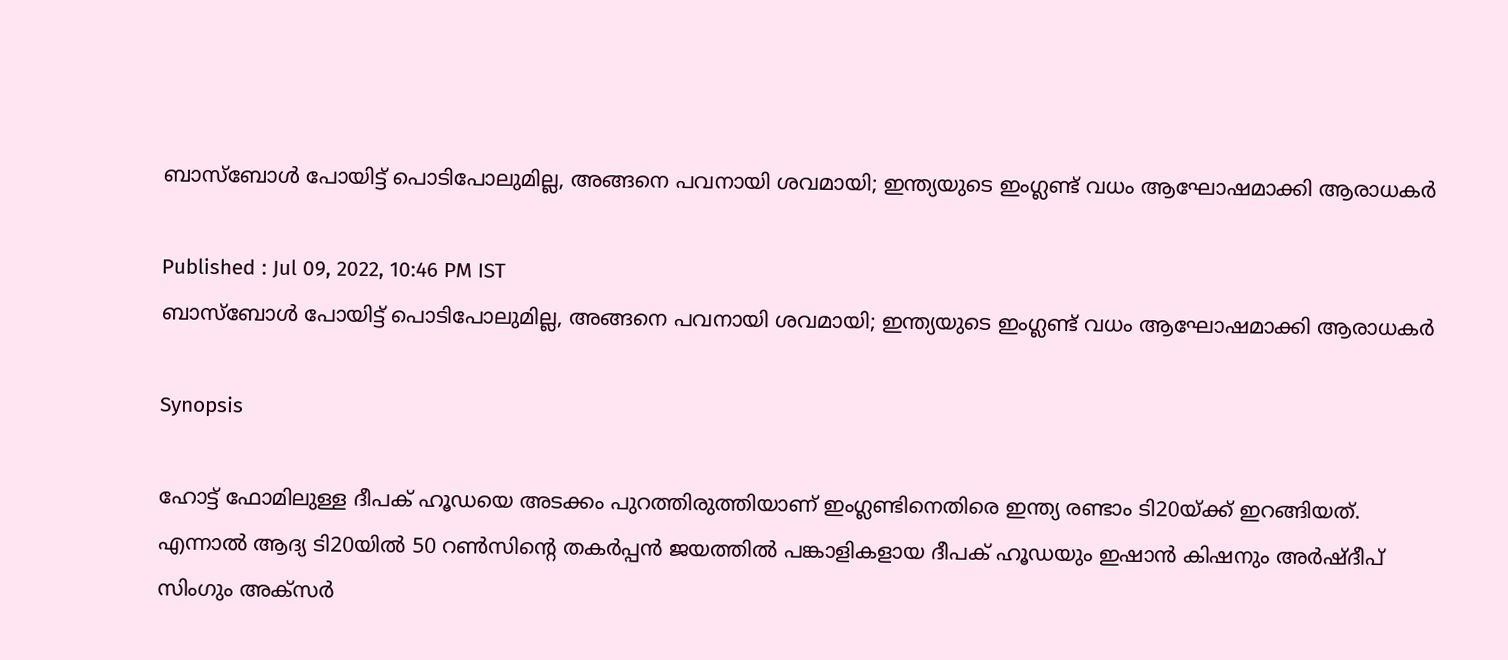ബാസ്ബോള്‍ പോയിട്ട് പൊടിപോലുമില്ല, അങ്ങനെ പവനായി ശവമായി; ഇന്ത്യയുടെ ഇംഗ്ലണ്ട് വധം ആഘോഷമാക്കി ആരാധകർ

Published : Jul 09, 2022, 10:46 PM IST
ബാസ്ബോള്‍ പോയിട്ട് പൊടിപോലുമില്ല, അങ്ങനെ പവനായി ശവമായി; ഇന്ത്യയുടെ ഇംഗ്ലണ്ട് വധം ആഘോഷമാക്കി ആരാധകർ

Synopsis

ഹോട്ട് ഫോമിലുള്ള ദീപക് ഹൂഡയെ അടക്കം പുറത്തിരുത്തിയാണ് ഇംഗ്ലണ്ടിനെതിരെ ഇന്ത്യ രണ്ടാം ടി20യ്ക്ക് ഇറങ്ങിയത്. എന്നാല്‍ ആദ്യ ടി20യില്‍ 50 റണ്‍സിന്‍റെ തകർപ്പന്‍ ജയത്തില്‍ പങ്കാളികളായ ദീപക് ഹൂഡയും ഇഷാന്‍ കിഷനും അർഷ്‍ദീപ് സിംഗും അക്സർ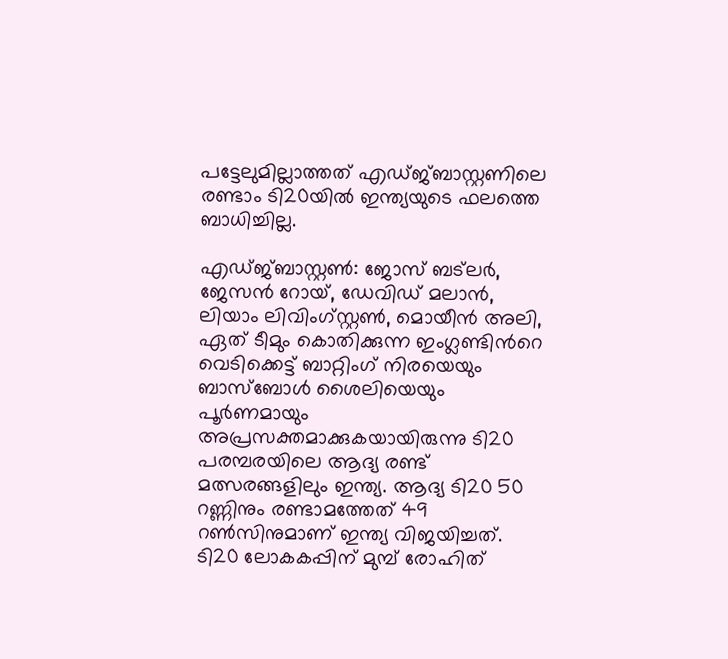പട്ടേലുമില്ലാത്തത് എഡ്ജ്ബാസ്റ്റണിലെ രണ്ടാം ടി20യില്‍ ഇന്ത്യയുടെ ഫലത്തെ ബാധിച്ചില്ല.

എഡ്‍ജ്ബാസ്റ്റണ്‍: ജോസ് ബട്‍ലർ, ജേസന്‍ റോയ്, ഡേവിഡ് മലാന്‍, ലിയാം ലിവിംഗ്സ്റ്റണ്‍, മൊയീന്‍ അലി, ഏത് ടീമും കൊതിക്കുന്ന ഇംഗ്ലണ്ടിന്‍റെ വെടിക്കെട്ട് ബാറ്റിംഗ് നിരയെയും ബാസ്ബോള്‍ ശൈലിയെയും പൂർണമായും അപ്രസക്തമാക്കുകയായിരുന്നു ടി20 പരമ്പരയിലെ ആദ്യ രണ്ട് മത്സരങ്ങളിലും ഇന്ത്യ. ആദ്യ ടി20 50 റണ്ണിനും രണ്ടാമത്തേത് 49 റണ്‍സിനുമാണ് ഇന്ത്യ വിജയിച്ചത്. ടി20 ലോകകപ്പിന് മുമ്പ് രോഹിത്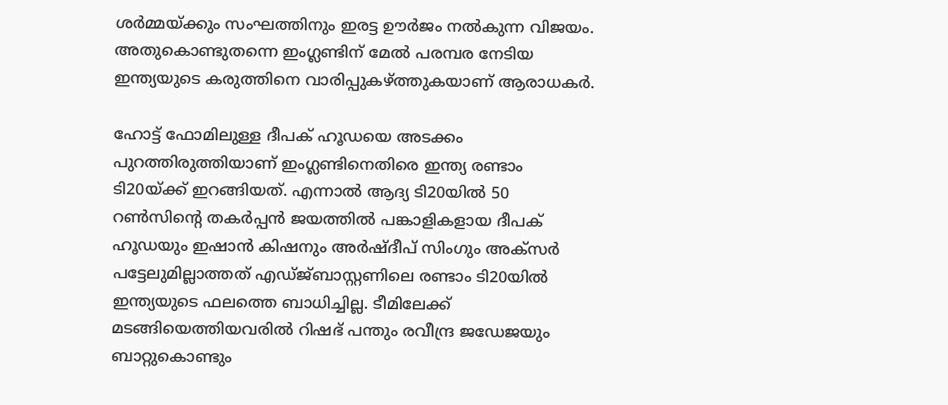ശർമ്മയ്ക്കും സംഘത്തിനും ഇരട്ട ഊർജം നല്‍കുന്ന വിജയം. അതുകൊണ്ടുതന്നെ ഇംഗ്ലണ്ടിന് മേല്‍ പരമ്പര നേടിയ ഇന്ത്യയുടെ കരുത്തിനെ വാരിപ്പുകഴ്ത്തുകയാണ് ആരാധകർ.

ഹോട്ട് ഫോമിലുള്ള ദീപക് ഹൂഡയെ അടക്കം പുറത്തിരുത്തിയാണ് ഇംഗ്ലണ്ടിനെതിരെ ഇന്ത്യ രണ്ടാം ടി20യ്ക്ക് ഇറങ്ങിയത്. എന്നാല്‍ ആദ്യ ടി20യില്‍ 50 റണ്‍സിന്‍റെ തകർപ്പന്‍ ജയത്തില്‍ പങ്കാളികളായ ദീപക് ഹൂഡയും ഇഷാന്‍ കിഷനും അർഷ്‍ദീപ് സിംഗും അക്സർ പട്ടേലുമില്ലാത്തത് എഡ്ജ്ബാസ്റ്റണിലെ രണ്ടാം ടി20യില്‍ ഇന്ത്യയുടെ ഫലത്തെ ബാധിച്ചില്ല. ടീമിലേക്ക് മടങ്ങിയെത്തിയവരില്‍ റിഷഭ് പന്തും രവീന്ദ്ര ജഡേജയും ബാറ്റുകൊണ്ടും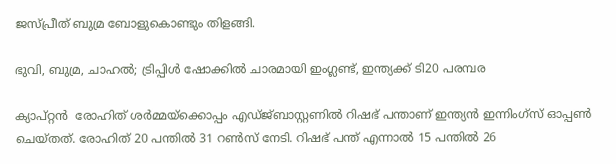ജസ്പ്രീത് ബുമ്ര ബോളുകൊണ്ടും തിളങ്ങി.

ഭുവി, ബുമ്ര, ചാഹല്‍; ട്രിപ്പിള്‍ ഷോക്കില്‍ ചാരമായി ഇംഗ്ലണ്ട്, ഇന്ത്യക്ക് ടി20 പരമ്പര

ക്യാപ്റ്റന്‍  രോഹിത് ശർമ്മയ്ക്കൊപ്പം എഡ്‍ജ്‍ബാസ്റ്റണില്‍ റിഷഭ് പന്താണ് ഇന്ത്യന്‍ ഇന്നിംഗ്സ് ഓപ്പണ്‍ ചെയ്തത്. രോഹിത് 20 പന്തില്‍ 31 റണ്‍സ് നേടി. റിഷഭ് പന്ത് എന്നാല്‍ 15 പന്തില്‍ 26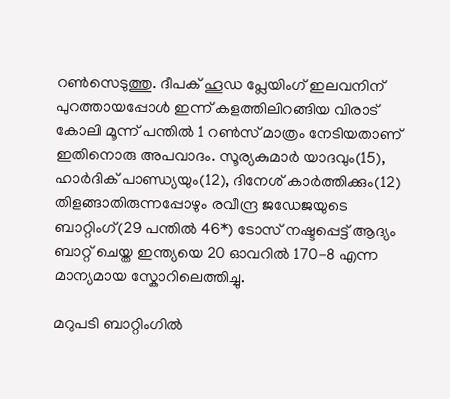റണ്‍സെടുത്തു. ദീപക് ഹൂഡ പ്ലേയിംഗ് ഇലവനിന് പുറത്തായപ്പോള്‍ ഇന്ന് കളത്തിലിറങ്ങിയ വിരാട് കോലി മൂന്ന് പന്തില്‍ 1 റണ്‍സ് മാത്രം നേടിയതാണ് ഇതിനൊരു അപവാദം. സൂര്യകുമാർ യാദവും(15), ഹാർദിക് പാണ്ഡ്യയും(12), ദിനേശ് കാർത്തിക്കും(12) തിളങ്ങാതിരുന്നപ്പോഴും രവീന്ദ്ര ജഡേജയുടെ ബാറ്റിംഗ്(29 പന്തില്‍ 46*) ടോസ് നഷ്ടപ്പെട്ട് ആദ്യം ബാറ്റ് ചെയ്ത ഇന്ത്യയെ 20 ഓവറില്‍ 170-8 എന്ന മാന്യമായ സ്കോറിലെത്തിച്ചു.

മറുപടി ബാറ്റിംഗില്‍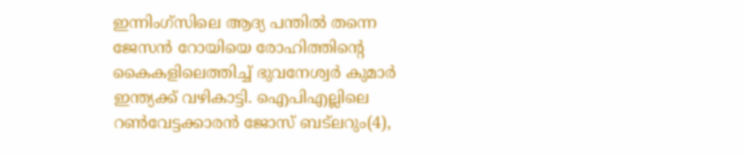ഇന്നിംഗ്സിലെ ആദ്യ പന്തില്‍ തന്നെ ജേസന്‍ റോയിയെ രോഹിത്തിന്‍റെ കൈകളിലെത്തിച്ച് ഭുവനേശ്വർ കുമാർ ഇന്ത്യക്ക് വഴികാട്ടി. ഐപിഎല്ലിലെ റണ്‍വേട്ടക്കാരന്‍ ജോസ് ബട്‍ലറും(4),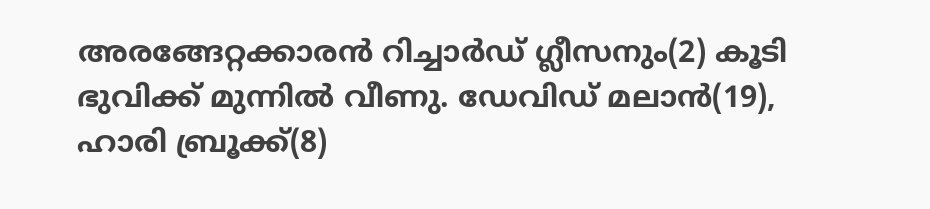അരങ്ങേറ്റക്കാരന്‍ റിച്ചാർഡ് ഗ്ലീസനും(2) കൂടി ഭുവിക്ക് മുന്നില്‍ വീണു. ഡേവിഡ് മലാന്‍(19), ഹാരി ബ്രൂക്ക്(8)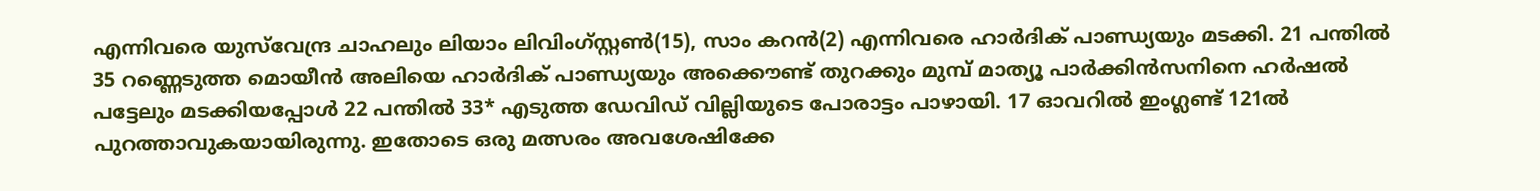എന്നിവരെ യുസ്‍വേന്ദ്ര ചാഹലും ലിയാം ലിവിംഗ്സ്റ്റണ്‍(15), സാം കറന്‍(2) എന്നിവരെ ഹാർദിക് പാണ്ഡ്യയും മടക്കി. 21 പന്തില്‍ 35 റണ്ണെടുത്ത മൊയീന്‍ അലിയെ ഹാർദിക് പാണ്ഡ്യയും അക്കൌണ്ട് തുറക്കും മുമ്പ് മാത്യൂ പാർക്കിന്‍സനിനെ ഹർഷല്‍ പട്ടേലും മടക്കിയപ്പോള്‍ 22 പന്തില്‍ 33* എടുത്ത ഡേവിഡ് വില്ലിയുടെ പോരാട്ടം പാഴായി. 17 ഓവറില്‍ ഇംഗ്ലണ്ട് 121ല്‍ പുറത്താവുകയായിരുന്നു. ഇതോടെ ഒരു മത്സരം അവശേഷിക്കേ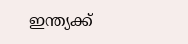ഇന്ത്യക്ക്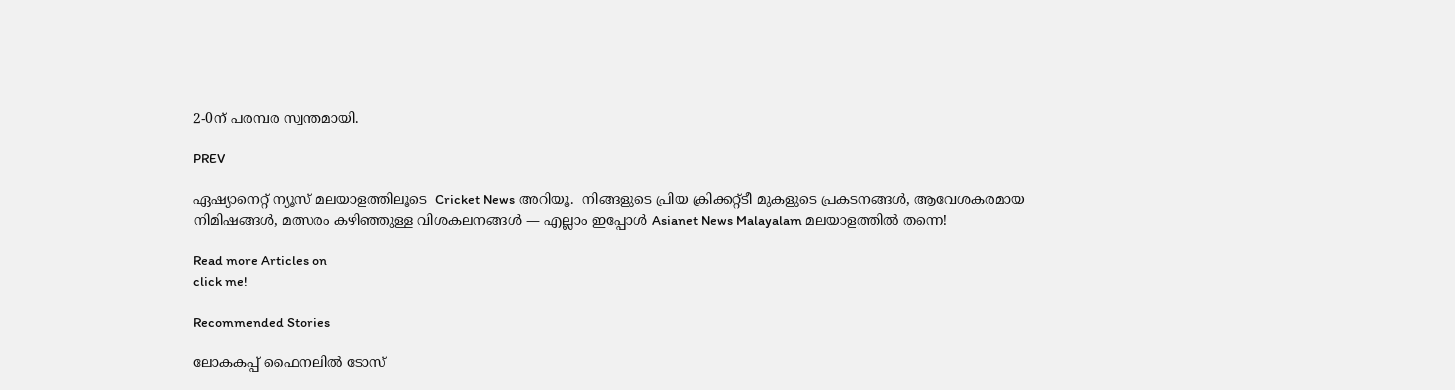2-0ന് പരമ്പര സ്വന്തമായി.

PREV

ഏഷ്യാനെറ്റ് ന്യൂസ് മലയാളത്തിലൂടെ  Cricket News അറിയൂ.  നിങ്ങളുടെ പ്രിയ ക്രിക്കറ്റ്ടീ മുകളുടെ പ്രകടനങ്ങൾ, ആവേശകരമായ നിമിഷങ്ങൾ, മത്സരം കഴിഞ്ഞുള്ള വിശകലനങ്ങൾ — എല്ലാം ഇപ്പോൾ Asianet News Malayalam മലയാളത്തിൽ തന്നെ!

Read more Articles on
click me!

Recommended Stories

ലോകകപ്പ് ഫൈനലില്‍ ടോസ്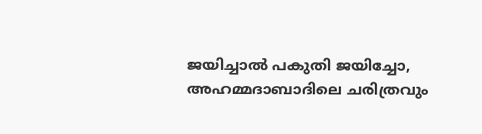ജയിച്ചാല്‍ പകുതി ജയിച്ചോ, അഹമ്മദാബാദിലെ ചരിത്രവും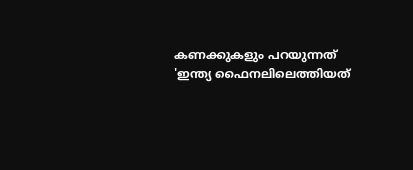കണക്കുകളും പറയുന്നത്
'ഇന്ത്യ ഫൈനലിലെത്തിയത്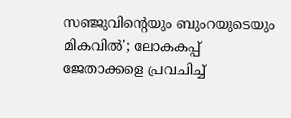സഞ്ജുവിന്‍റെയും ബുംറയുടെയും മികവില്‍'; ലോകകപ്പ് ജേതാക്കളെ പ്രവചിച്ച്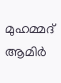മുഹമ്മദ് ആമിര്‍